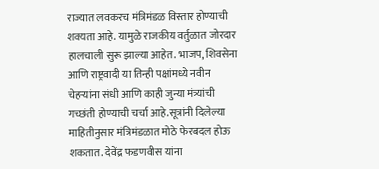राज्यात लवकरच मंत्रिमंडळ विस्तार होण्याची शक्यता आहे. यामुळे राजकीय वर्तुळात जोरदार हालचाली सुरू झाल्या आहेत. भाजप, शिवसेना आणि राष्ट्रवादी या तिन्ही पक्षांमध्ये नवीन चेहऱ्यांना संधी आणि काही जुन्या मंत्र्यांची गच्छंती होण्याची चर्चा आहे.सूत्रांनी दिलेल्या माहितीनुसार मंत्रिमंडळात मोठे फेरबदल होऊ शकतात. देवेंद्र फडणवीस यांना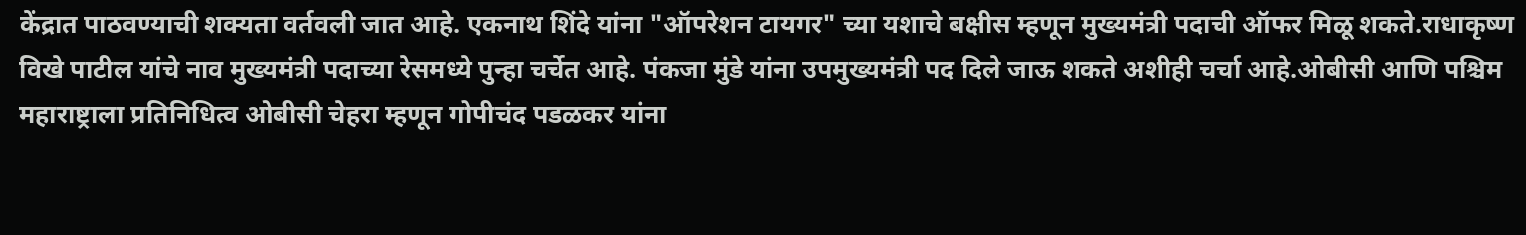केंद्रात पाठवण्याची शक्यता वर्तवली जात आहे. एकनाथ शिंदे यांना "ऑपरेशन टायगर" च्या यशाचे बक्षीस म्हणून मुख्यमंत्री पदाची ऑफर मिळू शकते.राधाकृष्ण विखे पाटील यांचे नाव मुख्यमंत्री पदाच्या रेसमध्ये पुन्हा चर्चेत आहे. पंकजा मुंडे यांना उपमुख्यमंत्री पद दिले जाऊ शकते अशीही चर्चा आहे.ओबीसी आणि पश्चिम महाराष्ट्राला प्रतिनिधित्व ओबीसी चेहरा म्हणून गोपीचंद पडळकर यांना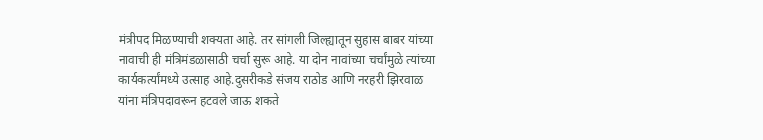मंत्रीपद मिळण्याची शक्यता आहे. तर सांगली जिल्ह्यातून सुहास बाबर यांच्या नावाची ही मंत्रिमंडळासाठी चर्चा सुरू आहे. या दोन नावांच्या चर्चांमुळे त्यांच्या कार्यकर्त्यांमध्ये उत्साह आहे.दुसरीकडे संजय राठोड आणि नरहरी झिरवाळ यांना मंत्रिपदावरून हटवले जाऊ शकते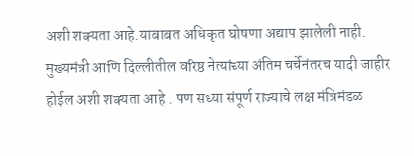अशी शक्यता आहे.याबाबत अधिकृत घोषणा अद्याप झालेली नाही. मुख्यमंत्री आणि दिल्लीतील वरिष्ठ नेत्यांच्या अंतिम चर्चेनंतरच यादी जाहीर होईल अशी शक्यता आहे . पण सध्या संपूर्ण राज्याचे लक्ष मंत्रिमंडळ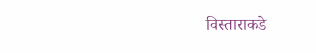विस्ताराकडे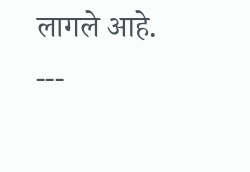लागले आहे.
---